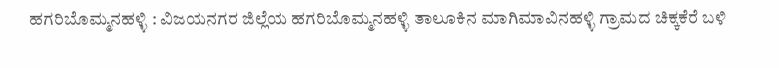ಹಗರಿಬೊಮ್ಮನಹಳ್ಳಿ : ವಿಜಯನಗರ ಜಿಲ್ಲೆಯ ಹಗರಿಬೊಮ್ಮನಹಳ್ಳಿ ತಾಲೂಕಿನ ಮಾಗಿಮಾವಿನಹಳ್ಳಿ ಗ್ರಾಮದ ಚಿಕ್ಕಕೆರೆ ಬಳಿ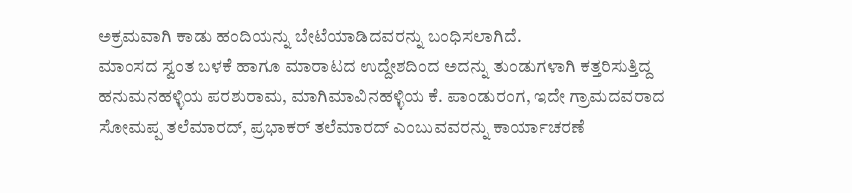ಅಕ್ರಮವಾಗಿ ಕಾಡು ಹಂದಿಯನ್ನು ಬೇಟೆಯಾಡಿದವರನ್ನು ಬಂಧಿಸಲಾಗಿದೆ.
ಮಾಂಸದ ಸ್ವಂತ ಬಳಕೆ ಹಾಗೂ ಮಾರಾಟದ ಉದ್ದೇಶದಿಂದ ಅದನ್ನು ತುಂಡುಗಳಾಗಿ ಕತ್ತರಿಸುತ್ತಿದ್ದ ಹನುಮನಹಳ್ಳಿಯ ಪರಶುರಾಮ, ಮಾಗಿಮಾವಿನಹಳ್ಳಿಯ ಕೆ. ಪಾಂಡುರಂಗ, ಇದೇ ಗ್ರಾಮದವರಾದ ಸೋಮಪ್ಪ ತಲೆಮಾರದ್, ಪ್ರಭಾಕರ್ ತಲೆಮಾರದ್ ಎಂಬುವವರನ್ನು ಕಾರ್ಯಾಚರಣೆ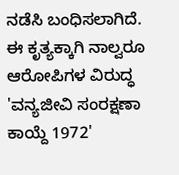ನಡೆಸಿ ಬಂಧಿಸಲಾಗಿದೆ.
ಈ ಕೃತ್ಯಕ್ಕಾಗಿ ನಾಲ್ವರೂ ಆರೋಪಿಗಳ ವಿರುದ್ಧ 'ವನ್ಯಜೀವಿ ಸಂರಕ್ಷಣಾ ಕಾಯ್ದೆ 1972'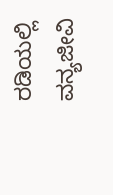ರಡಿಯಲ್ಲಿ ವನ್ಯಜೀವಿ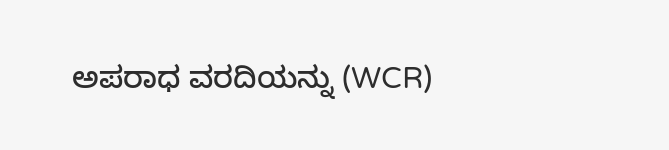ಅಪರಾಧ ವರದಿಯನ್ನು (WCR)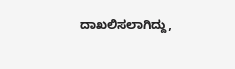ದಾಖಲಿಸಲಾಗಿದ್ದು,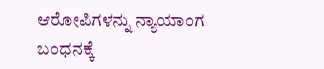ಆರೋಪಿಗಳನ್ನು ನ್ಯಾಯಾಂಗ ಬಂಧನಕ್ಕೆ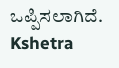ಒಪ್ಪಿಸಲಾಗಿದೆ.
Kshetra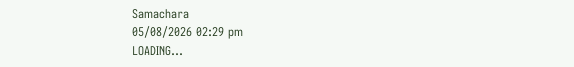Samachara
05/08/2026 02:29 pm
LOADING...